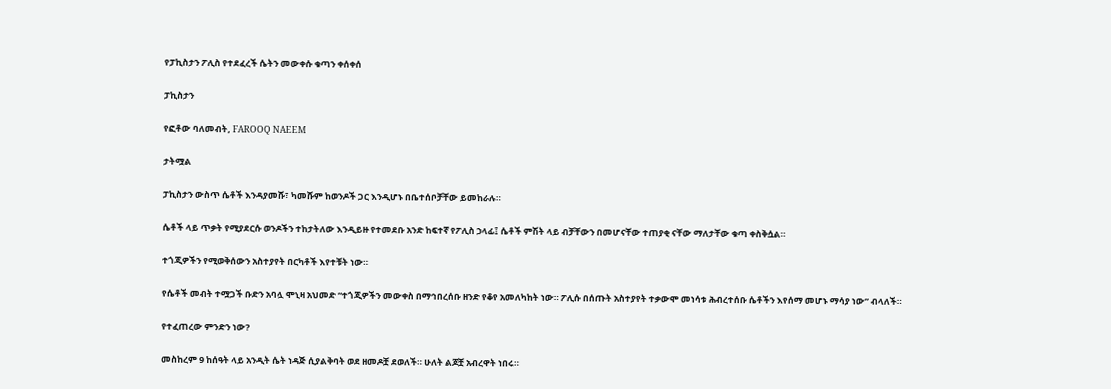የፓኪስታን ፖሊስ የተደፈረች ሴትን መውቀሱ ቁጣን ቀሰቀሰ

ፓኪስታን

የፎቶው ባለመብት, FAROOQ NAEEM

ታትሟል

ፓኪስታን ውስጥ ሴቶች እንዳያመሹ፣ ካመሹም ከወንዶች ጋር እንዲሆኑ በቤተሰቦቻቸው ይመከራሉ።

ሴቶች ላይ ጥቃት የሚያደርሱ ወንዶችን ተከታትለው እንዲይዙ የተመደቡ አንድ ከፍተኛ የፖሊስ ኃላፊ፤ ሴቶች ምሽት ላይ ብቻቸውን በመሆናቸው ተጠያቂ ናቸው ማለታቸው ቁጣ ቀስቅሷል።

ተጎጂዎችን የሚወቅሰውን አስተያየት በርካቶች እየተቹት ነው።

የሴቶች መብት ተሟጋች ቡድን አባሏ ሞኒዛ አህመድ “ተጎጂዎችን መውቀስ በማኅበረሰቡ ዘንድ የቆየ አመለካከት ነው። ፖሊሱ በሰጡት አስተያየት ተቃውሞ መነሳቱ ሕብረተሰቡ ሴቶችን እየሰማ መሆኑ ማሳያ ነው” ብላለች።

የተፈጠረው ምንድን ነው?

መስከረም 9 ከሰዓት ላይ አንዲት ሴት ነዳጅ ሲያልቅባት ወደ ዘመዶቿ ደወለች። ሁለት ልጆቿ አብረዋት ነበሩ።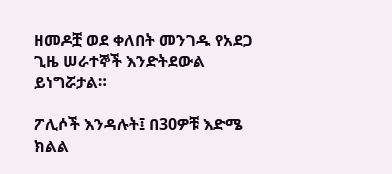ዘመዶቿ ወደ ቀለበት መንገዱ የአደጋ ጊዜ ሠራተኞች እንድትደውል ይነግሯታል።

ፖሊሶች እንዳሉት፤ በ30ዎቹ እድሜ ክልል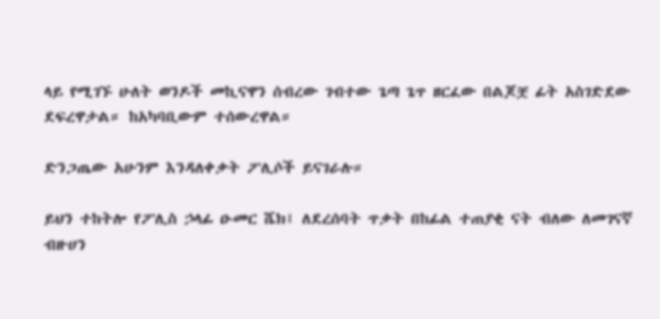ላይ የሚገኙ ሁለት ወንዶች መኪናዋን ሰብረው ገብተው ጌጣ ጌጥ ዘርፈው በልጆቿ ፊት አስገድደው ደፍረዋታል። ከአካባቢውም ተሰውረዋል።

ድንጋጤው አሁንም እንዳለቀቃት ፖሊሶች ይናገራሉ።

ይህን ተከትሎ የፖሊስ ኃላፊ ዑመር ሼክ፤ ለደረሰባት ጥቃት በከፊል ተጠያቂ ናት ብለው ለመገናኛ ብዙሀን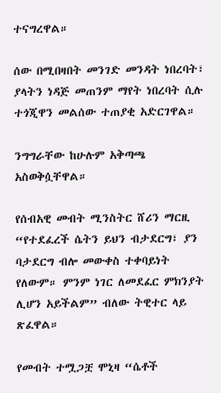ተናግረዋል።

ሰው በሚበዛበት መንገድ መንዳት ነበረባት፣ ያላትን ነዳጅ መጠንም ማየት ነበረባት ሲሉ ተጎጂዋን መልሰው ተጠያቂ አድርገዋል።

ንግግራቸው ከሁሉም አቅጣጫ አስወቅሷቸዋል።

የሰብአዊ መብት ሚንስትር ሸሪን ማርዚ “የተደፈረች ሴትን ይህን ብታደርግ፣ ያን ባታደርግ ብሎ መውቀስ ተቀባይነት የለውም። ምንም ነገር ለመደፈር ምክንያት ሊሆን አይችልም” ብለው ትዊተር ላይ ጽፈዋል።

የመብት ተሟጋቿ ሞኒዛ “ሴቶች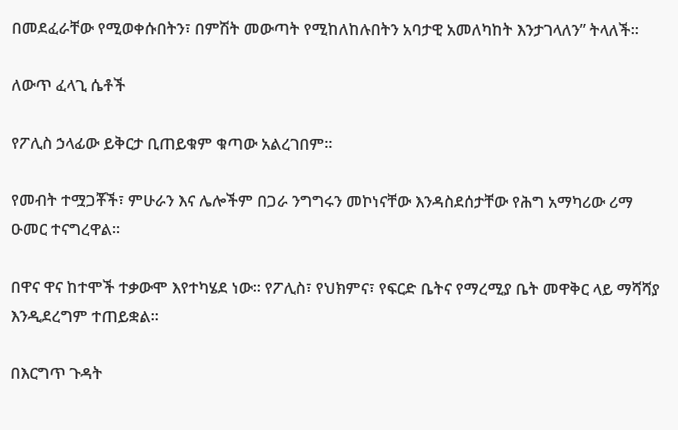በመደፈራቸው የሚወቀሱበትን፣ በምሽት መውጣት የሚከለከሉበትን አባታዊ አመለካከት እንታገላለን” ትላለች።

ለውጥ ፈላጊ ሴቶች

የፖሊስ ኃላፊው ይቅርታ ቢጠይቁም ቁጣው አልረገበም።

የመብት ተሟጋቾች፣ ምሁራን እና ሌሎችም በጋራ ንግግሩን መኮነናቸው እንዳስደሰታቸው የሕግ አማካሪው ሪማ ዑመር ተናግረዋል።

በዋና ዋና ከተሞች ተቃውሞ እየተካሄደ ነው። የፖሊስ፣ የህክምና፣ የፍርድ ቤትና የማረሚያ ቤት መዋቅር ላይ ማሻሻያ እንዲደረግም ተጠይቋል።

በእርግጥ ጉዳት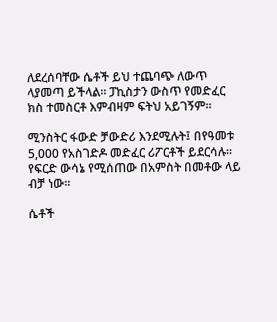ለደረሰባቸው ሴቶች ይህ ተጨባጭ ለውጥ ላያመጣ ይችላል። ፓኪስታን ውስጥ የመድፈር ክስ ተመስርቶ እምብዛም ፍትህ አይገኝም።

ሚንስትር ፋውድ ቻውድሪ እንደሚሉት፤ በየዓመቱ 5,000 የአስገድዶ መድፈር ሪፖርቶች ይደርሳሉ። የፍርድ ውሳኔ የሚሰጠው በአምስት በመቶው ላይ ብቻ ነው።

ሴቶች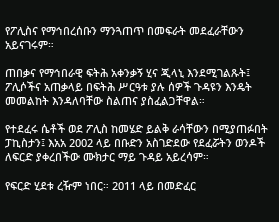የፖሊስና የማኅበረሰቡን ማንጓጠጥ በመፍራት መደፈራቸውን አይናገሩም።

ጠበቃና የማኅበራዊ ፍትሕ አቀንቃኝ ሂና ጂላኒ እንደሚገልጹት፤ ፖሊሶችና አጠቃላይ በፍትሕ ሥርዓቱ ያሉ ሰዎች ጉዳዩን እንዴት መመልከት እንዳለባቸው ስልጠና ያስፈልጋቸዋል።

የተደፈሩ ሴቶች ወደ ፖሊስ ከመሄድ ይልቅ ራሳቸውን በሚያጠፉበት ፓኪስታን፤ እአአ 2002 ላይ በቡድን አስገድደው የደፈሯትን ወንዶች ለፍርድ ያቀረበችው ሙክታር ማይ ጉዳይ አይረሳም።

የፍርድ ሂደቱ ረዥም ነበር። 2011 ላይ በመድፈር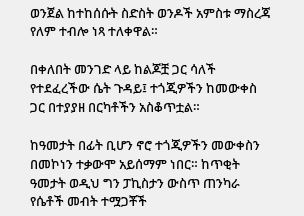ወንጀል ከተከሰሱት ስድስት ወንዶች አምስቱ ማስረጃ የለም ተብሎ ነጻ ተለቀዋል።

በቀለበት መንገድ ላይ ከልጆቿ ጋር ሳለች የተደፈረችው ሴት ጉዳይ፤ ተጎጂዎችን ከመውቀስ ጋር በተያያዘ በርካቶችን አስቆጥቷል።

ከዓመታት በፊት ቢሆን ኖሮ ተጎጂዎችን መውቀስን በመኮነን ተቃውሞ አይሰማም ነበር። ከጥቂት ዓመታት ወዲህ ግን ፓኪስታን ውስጥ ጠንካራ የሴቶች መብት ተሟጋቾች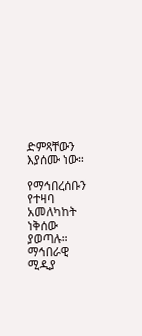ድምጻቸውን እያሰሙ ነው።

የማኅበረሰቡን የተዛባ አመለካከት ነቅሰው ያወጣሉ። ማኅበራዊ ሚዲያ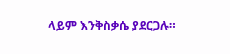ላይም እንቅስቃሴ ያደርጋሉ።